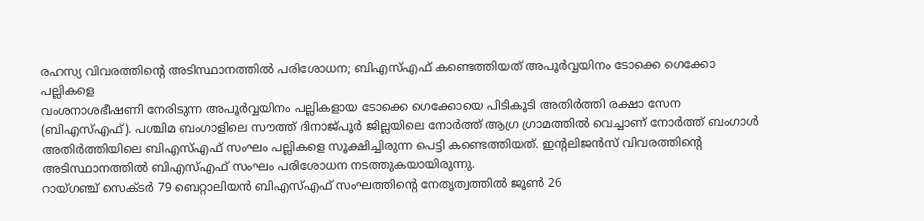രഹസ്യ വിവരത്തിന്റെ അടിസ്ഥാനത്തിൽ പരിശോധന; ബിഎസ്എഫ് കണ്ടെത്തിയത് അപൂർവ്വയിനം ടോക്കെ ഗെക്കോ പല്ലികളെ
വംശനാശഭീഷണി നേരിടുന്ന അപൂർവ്വയിനം പല്ലികളായ ടോക്കെ ഗെക്കോയെ പിടികൂടി അതിർത്തി രക്ഷാ സേന (ബിഎസ്എഫ്). പശ്ചിമ ബംഗാളിലെ സൗത്ത് ദിനാജ്പൂർ ജില്ലയിലെ നോർത്ത് ആഗ്ര ഗ്രാമത്തിൽ വെച്ചാണ് നോർത്ത് ബംഗാൾ അതിർത്തിയിലെ ബിഎസ്എഫ് സംഘം പല്ലികളെ സൂക്ഷിച്ചിരുന്ന പെട്ടി കണ്ടെത്തിയത്. ഇന്റലിജൻസ് വിവരത്തിന്റെ അടിസ്ഥാനത്തിൽ ബിഎസ്എഫ് സംഘം പരിശോധന നടത്തുകയായിരുന്നു.
റായ്ഗഞ്ച് സെക്ടർ 79 ബെറ്റാലിയൻ ബിഎസ്എഫ് സംഘത്തിന്റെ നേതൃത്വത്തിൽ ജൂൺ 26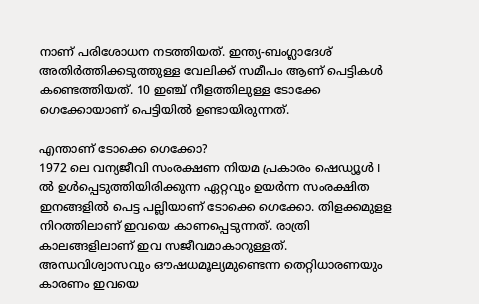നാണ് പരിശോധന നടത്തിയത്. ഇന്ത്യ-ബംഗ്ലാദേശ് അതിർത്തിക്കടുത്തുള്ള വേലിക്ക് സമീപം ആണ് പെട്ടികൾ കണ്ടെത്തിയത്. 10 ഇഞ്ച് നീളത്തിലുള്ള ടോക്കേ ഗെക്കോയാണ് പെട്ടിയിൽ ഉണ്ടായിരുന്നത്.

എന്താണ് ടോക്കെ ഗെക്കോ?
1972 ലെ വന്യജീവി സംരക്ഷണ നിയമ പ്രകാരം ഷെഡ്യൂൾ I ൽ ഉൾപ്പെടുത്തിയിരിക്കുന്ന ഏറ്റവും ഉയർന്ന സംരക്ഷിത ഇനങ്ങളിൽ പെട്ട പല്ലിയാണ് ടോക്കെ ഗെക്കോ. തിളക്കമുളള നിറത്തിലാണ് ഇവയെ കാണപ്പെടുന്നത്. രാത്രി കാലങ്ങളിലാണ് ഇവ സജീവമാകാറുള്ളത്. അന്ധവിശ്വാസവും ഔഷധമൂല്യമുണ്ടെന്ന തെറ്റിധാരണയും കാരണം ഇവയെ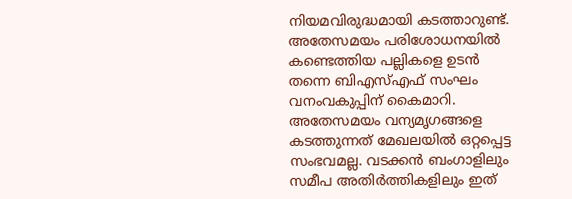നിയമവിരുദ്ധമായി കടത്താറുണ്ട്. അതേസമയം പരിശോധനയിൽ കണ്ടെത്തിയ പല്ലികളെ ഉടൻ തന്നെ ബിഎസ്എഫ് സംഘം വനംവകുപ്പിന് കൈമാറി.
അതേസമയം വന്യമൃഗങ്ങളെ കടത്തുന്നത് മേഖലയിൽ ഒറ്റപ്പെട്ട സംഭവമല്ല. വടക്കൻ ബംഗാളിലും സമീപ അതിർത്തികളിലും ഇത്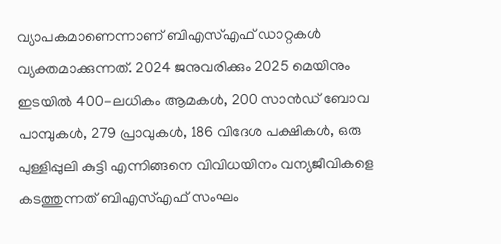വ്യാപകമാണെന്നാണ് ബിഎസ്എഫ് ഡാറ്റകൾ വ്യക്തമാക്കുന്നത്. 2024 ജനുവരിക്കും 2025 മെയിനും ഇടയിൽ 400-ലധികം ആമകൾ, 200 സാൻഡ് ബോവ പാമ്പുകൾ, 279 പ്രാവുകൾ, 186 വിദേശ പക്ഷികൾ, ഒരു പുള്ളിപ്പുലി കുട്ടി എന്നിങ്ങനെ വിവിധയിനം വന്യജീവികളെ കടത്തുന്നത് ബിഎസ്എഫ് സംഘം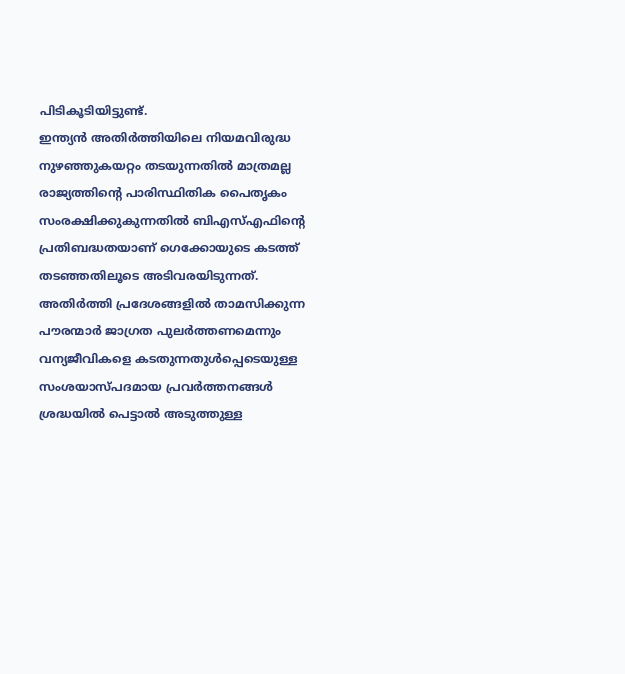പിടികൂടിയിട്ടുണ്ട്.
ഇന്ത്യൻ അതിർത്തിയിലെ നിയമവിരുദ്ധ നുഴഞ്ഞുകയറ്റം തടയുന്നതിൽ മാത്രമല്ല രാജ്യത്തിന്റെ പാരിസ്ഥിതിക പൈതൃകം സംരക്ഷിക്കുകുന്നതിൽ ബിഎസ്എഫിന്റെ പ്രതിബദ്ധതയാണ് ഗെക്കോയുടെ കടത്ത് തടഞ്ഞതിലൂടെ അടിവരയിടുന്നത്.
അതിർത്തി പ്രദേശങ്ങളിൽ താമസിക്കുന്ന പൗരന്മാർ ജാഗ്രത പുലർത്തണമെന്നും വന്യജീവികളെ കടതുന്നതുൾപ്പെടെയുള്ള സംശയാസ്പദമായ പ്രവർത്തനങ്ങൾ ശ്രദ്ധയിൽ പെട്ടാൽ അടുത്തുള്ള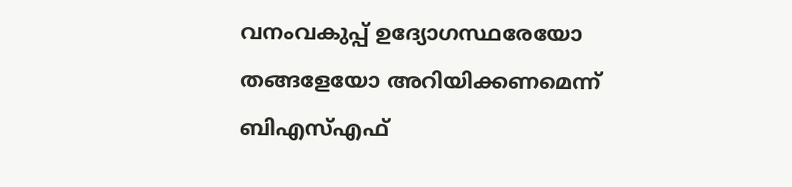വനംവകുപ്പ് ഉദ്യോഗസ്ഥരേയോ തങ്ങളേയോ അറിയിക്കണമെന്ന് ബിഎസ്എഫ്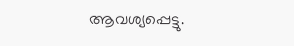ആവശ്യപ്പെട്ടു.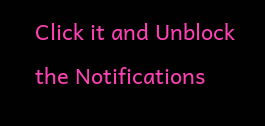Click it and Unblock the Notifications